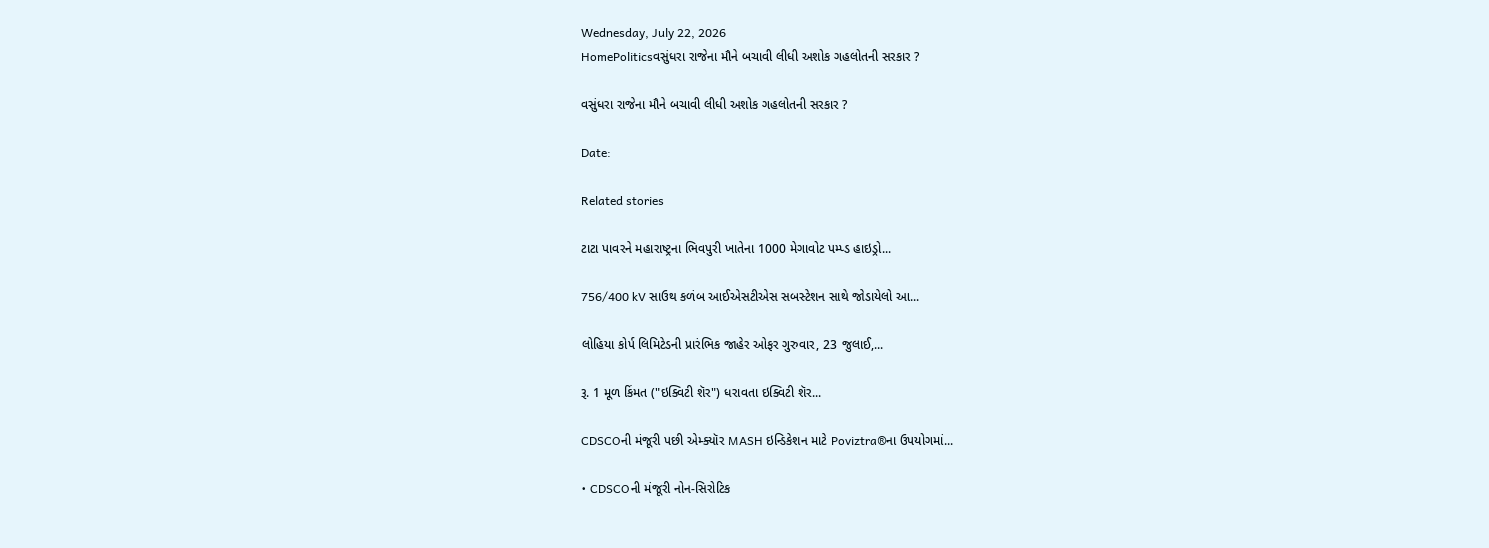Wednesday, July 22, 2026
HomePoliticsવસુંધરા રાજેના મૌને બચાવી લીધી અશોક ગહલોતની સરકાર ?

વસુંધરા રાજેના મૌને બચાવી લીધી અશોક ગહલોતની સરકાર ?

Date:

Related stories

ટાટા પાવરને મહારાષ્ટ્રના ભિવપુરી ખાતેના 1000 મેગાવોટ પમ્પ્ડ હાઇડ્રો...

756/400 kV સાઉથ કળંબ આઈએસટીએસ સબસ્ટેશન સાથે જોડાયેલો આ...

લોહિયા કોર્પ લિમિટેડની પ્રારંભિક જાહેર ઓફર ગુરુવાર, 23 જુલાઈ,...

રૂ. 1 મૂળ કિંમત ("ઇક્વિટી શૅર") ધરાવતા ઇક્વિટી શૅર...

CDSCOની મંજૂરી પછી એમ્ક્યૉર MASH ઇન્ડિકેશન માટે Poviztra®ના ઉપયોગમાં...

• CDSCOની મંજૂરી નોન-સિરોટિક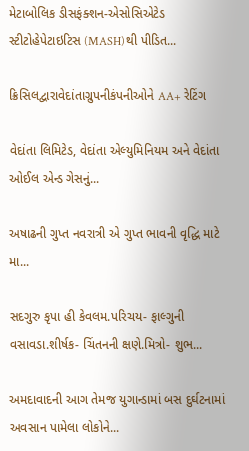મેટાબોલિક ડીસફંક્શન-એસોસિએટેડ સ્ટીટોહેપેટાઇટિસ (MASH)થી પીડિત...

ક્રિસિલદ્વારાવેદાંતાગ્રુપનીકંપનીઓને AA+ રેટિંગ

વેદાંતા લિમિટેડ, વેદાંતા એલ્યુમિનિયમ અને વેદાંતા ઓઈલ એન્ડ ગેસનું...

અષાઢની ગુપ્ત નવરાત્રી એ ગુપ્ત ભાવની વૃદ્ધિ માટે મા...

સદગુરુ કૃપા હી કેવલમ.પરિચય- ફાલ્ગુની વસાવડા.શીર્ષક- ચિંતનની ક્ષણે.મિત્રો- શુભ...

અમદાવાદની આગ તેમજ યુગાન્ડામાં બસ દુર્ઘટનામાં અવસાન પામેલા લોકોને...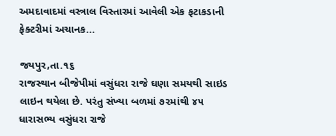અમદાવાદમાં વસ્ત્રાલ વિસ્તારમાં આવેલી એક ફટાકડાની ફેક્ટરીમાં અચાનક...

જયપુર,તા.૧૬
રાજસ્થાન બીજેપીમાં વસુંધરા રાજે ઘણા સમયથી સાઇડ લાઇન થયેલા છે. પરંતુ સંખ્યા બળમાં ૭૨માંથી ૪૫ ધારાસભ્ય વસુંધરા રાજે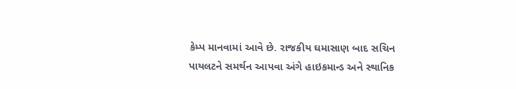કેમ્પ માનવામાં આવે છે. રાજકીય ઘમાસાણ બાદ સચિન પાયલટને સમર્થન આપવા અંગે હાઇકમાન્ડ અને સ્થાનિક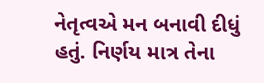નેતૃત્વએ મન બનાવી દીધું હતું. નિર્ણય માત્ર તેના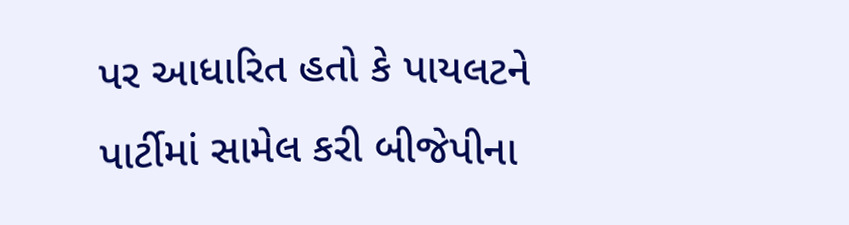પર આધારિત હતો કે પાયલટને પાર્ટીમાં સામેલ કરી બીજેપીના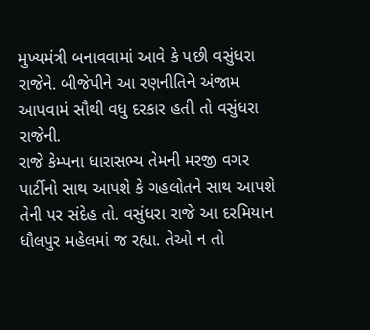મુખ્યમંત્રી બનાવવામાં આવે કે પછી વસુંધરા રાજેને. બીજેપીને આ રણનીતિને અંજામ આપવામં સૌથી વધુ દરકાર હતી તો વસુંધરા રાજેની.
રાજે કેમ્પના ધારાસભ્ય તેમની મરજી વગર પાર્ટીનો સાથ આપશે કે ગહલોતને સાથ આપશે તેની પર સંદેહ તો. વસુંધરા રાજે આ દરમિયાન ધૌલપુર મહેલમાં જ રહ્યા. તેઓ ન તો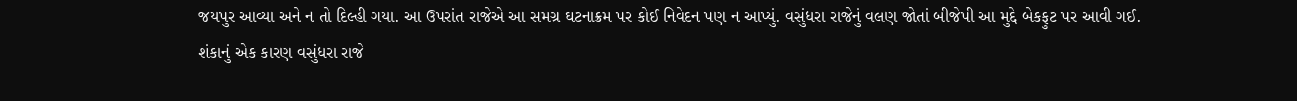જયપુર આવ્યા અને ન તો દિલ્હી ગયા. આ ઉપરાંત રાજેએ આ સમગ્ર ઘટનાક્રમ પર કોઈ નિવેદન પણ ન આપ્યું. વસુંધરા રાજેનું વલણ જોતાં બીજેપી આ મુદ્દે બેકફુટ પર આવી ગઈ.
શંકાનું એક કારણ વસુંધરા રાજે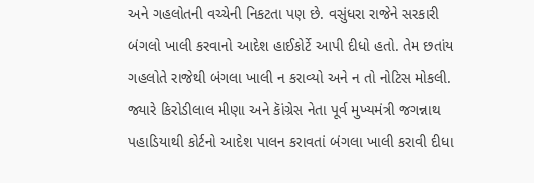અને ગહલોતની વચ્ચેની નિકટતા પણ છે. વસુંધરા રાજેને સરકારી બંગલો ખાલી કરવાનો આદેશ હાઈકોર્ટે આપી દીધો હતો. તેમ છતાંય ગહલોતે રાજેથી બંગલા ખાલી ન કરાવ્યો અને ન તો નોટિસ મોકલી. જ્યારે કિરોડીલાલ મીણા અને કાૅંગ્રેસ નેતા પૂર્વ મુખ્યમંત્રી જગન્નાથ પહાડિયાથી કોર્ટનો આદેશ પાલન કરાવતાં બંગલા ખાલી કરાવી દીધા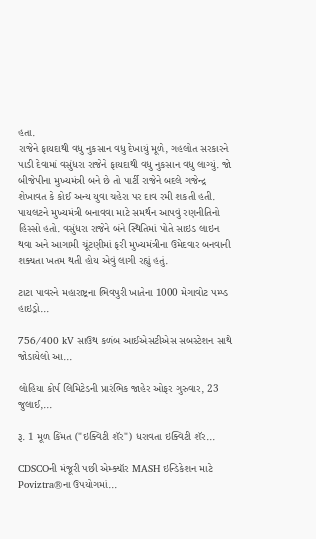હતા.
રાજેને ફાયદાથી વધુ નુકસાન વધુ દેખાયું મૂળે, ગહલોત સરકારને પાડી દેવામાં વસુંધરા રાજેને ફાયદાથી વધુ નુકસાન વધુ લાગ્યું. જો બીજેપીના મુખ્યમંત્રી બને છે તો પાર્ટી રાજેને બદલે ગજેન્દ્ર શેખાવત કે કોઈ અન્ય યુવા ચહેરા પર દાવ રમી શકતી હતી. પાયલટને મુખ્યમંત્રી બનાવવા માટે સમર્થન આપવું રણનીતિનો હિસ્સો હતો. વસુંધરા રાજેને બંને સ્થિતિમાં પોતે સાઇડ લાઇન થવા અને આગામી ચૂંટણીમાં ફરી મુખ્યમંત્રીના ઉમેદવાર બનવાની શક્યતા ખતમ થતી હોય એવું લાગી રહ્યું હતું.

ટાટા પાવરને મહારાષ્ટ્રના ભિવપુરી ખાતેના 1000 મેગાવોટ પમ્પ્ડ હાઇડ્રો...

756/400 kV સાઉથ કળંબ આઈએસટીએસ સબસ્ટેશન સાથે જોડાયેલો આ...

લોહિયા કોર્પ લિમિટેડની પ્રારંભિક જાહેર ઓફર ગુરુવાર, 23 જુલાઈ,...

રૂ. 1 મૂળ કિંમત ("ઇક્વિટી શૅર") ધરાવતા ઇક્વિટી શૅર...

CDSCOની મંજૂરી પછી એમ્ક્યૉર MASH ઇન્ડિકેશન માટે Poviztra®ના ઉપયોગમાં...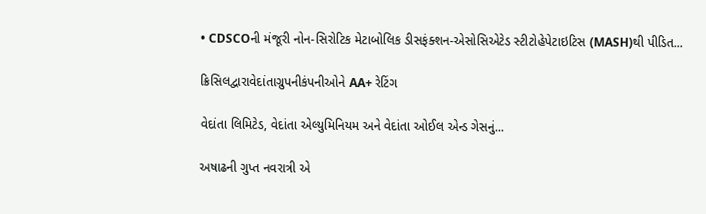• CDSCOની મંજૂરી નોન-સિરોટિક મેટાબોલિક ડીસફંક્શન-એસોસિએટેડ સ્ટીટોહેપેટાઇટિસ (MASH)થી પીડિત...

ક્રિસિલદ્વારાવેદાંતાગ્રુપનીકંપનીઓને AA+ રેટિંગ

વેદાંતા લિમિટેડ, વેદાંતા એલ્યુમિનિયમ અને વેદાંતા ઓઈલ એન્ડ ગેસનું...

અષાઢની ગુપ્ત નવરાત્રી એ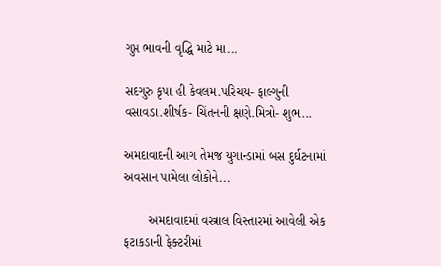ગુપ્ત ભાવની વૃદ્ધિ માટે મા...

સદગુરુ કૃપા હી કેવલમ.પરિચય- ફાલ્ગુની વસાવડા.શીર્ષક- ચિંતનની ક્ષણે.મિત્રો- શુભ...

અમદાવાદની આગ તેમજ યુગાન્ડામાં બસ દુર્ઘટનામાં અવસાન પામેલા લોકોને...

       અમદાવાદમાં વસ્ત્રાલ વિસ્તારમાં આવેલી એક ફટાકડાની ફેક્ટરીમાં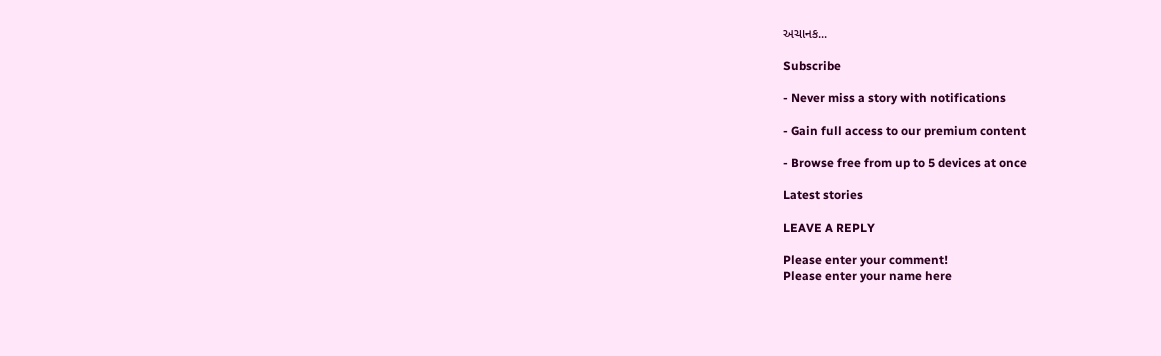અચાનક...

Subscribe

- Never miss a story with notifications

- Gain full access to our premium content

- Browse free from up to 5 devices at once

Latest stories

LEAVE A REPLY

Please enter your comment!
Please enter your name here